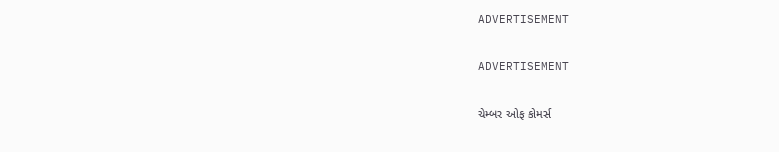ADVERTISEMENT

ADVERTISEMENT

ચેમ્બર ઓફ કોમર્સ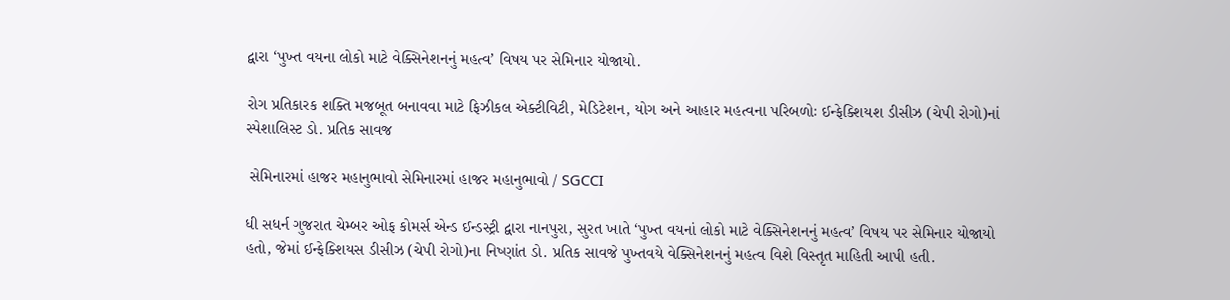દ્વારા ‘પુખ્ત વયના લોકો માટે વેક્સિનેશનનું મહત્વ’ વિષય પર સેમિનાર યોજાયો.

રોગ પ્રતિકારક શક્તિ મજબૂત બનાવવા માટે ફિઝીકલ એક્ટીવિટી, મેડિટેશન, યોગ અને આહાર મહત્વના પરિબળોઃ ઈન્ફેક્શિયશ ડીસીઝ (ચેપી રોગો)નાં સ્પેશાલિસ્ટ ડો. પ્રતિક સાવજ

 સેમિનારમાં હાજર મહાનુભાવો સેમિનારમાં હાજર મહાનુભાવો / SGCCI

ધી સધર્ન ગુજરાત ચેમ્બર ઓફ કોમર્સ એન્ડ ઈન્ડસ્ટ્રી દ્વારા નાનપુરા, સુરત ખાતે ‘પુખ્ત વયનાં લોકો માટે વેક્સિનેશનનું મહત્વ’ વિષય પર સેમિનાર યોજાયો હતો, જેમાં ઈન્ફેક્શિયસ ડીસીઝ (ચેપી રોગો)ના નિષ્ણાંત ડો. પ્રતિક સાવજે પુખ્તવયે વેક્સિનેશનનું મહત્વ વિશે વિસ્તૃત માહિતી આપી હતી.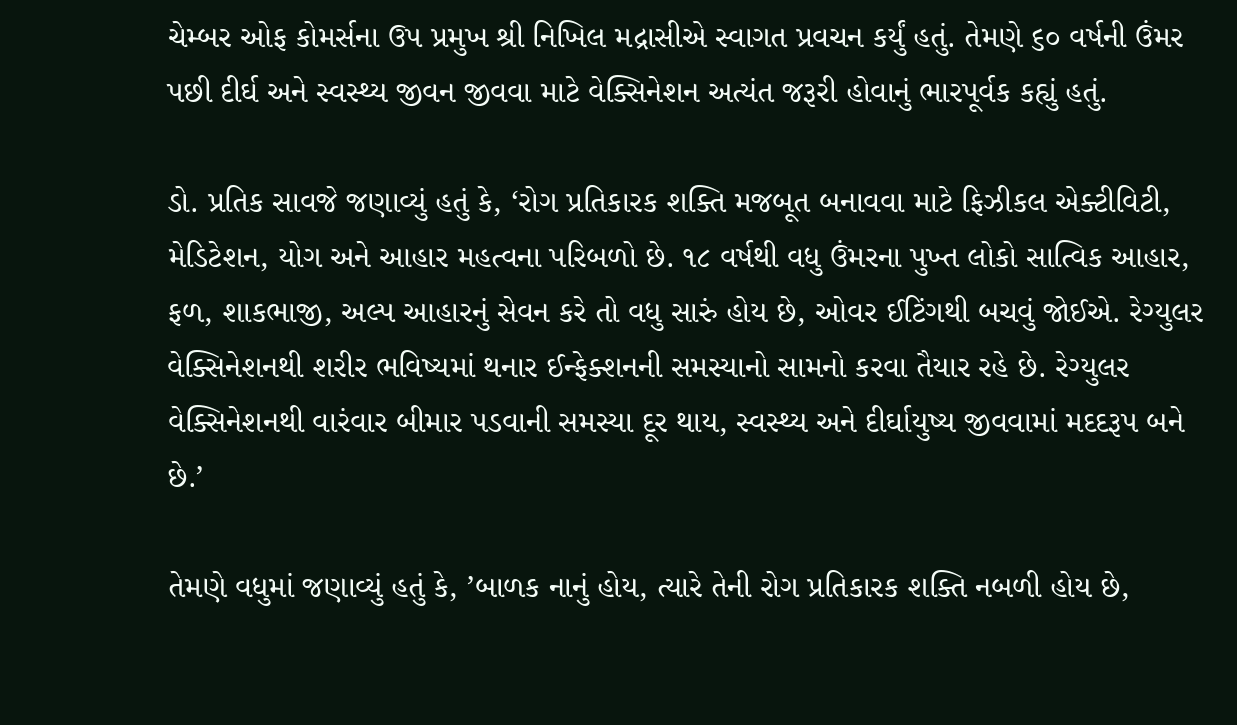ચેમ્બર ઓફ કોમર્સના ઉપ પ્રમુખ શ્રી નિખિલ મદ્રાસીએ સ્વાગત પ્રવચન કર્યું હતું. તેમણે ૬૦ વર્ષની ઉંમર પછી દીર્ઘ અને સ્વસ્થ્ય જીવન જીવવા માટે વેક્સિનેશન અત્યંત જરૂરી હોવાનું ભારપૂર્વક કહ્યું હતું.

ડો. પ્રતિક સાવજે જણાવ્યું હતું કે, ‘રોગ પ્રતિકારક શક્તિ મજબૂત બનાવવા માટે ફિઝીકલ એક્ટીવિટી, મેડિટેશન, યોગ અને આહાર મહત્વના પરિબળો છે. ૧૮ વર્ષથી વધુ ઉંમરના પુખ્ત લોકો સાત્વિક આહાર, ફળ, શાકભાજી, અલ્પ આહારનું સેવન કરે તો વધુ સારું હોય છે, ઓવર ઈટિંગથી બચવું જોઈએ. રેગ્યુલર વેક્સિનેશનથી શરીર ભવિષ્યમાં થનાર ઈન્ફેક્શનની સમસ્યાનો સામનો કરવા તૈયાર રહે છે. રેગ્યુલર વેક્સિનેશનથી વારંવાર બીમાર પડવાની સમસ્યા દૂર થાય, સ્વસ્થ્ય અને દીર્ઘાયુષ્ય જીવવામાં મદદરૂપ બને છે.’

તેમણે વધુમાં જણાવ્યું હતું કે, ’બાળક નાનું હોય, ત્યારે તેની રોગ પ્રતિકારક શક્તિ નબળી હોય છે,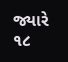જ્યારે ૧૮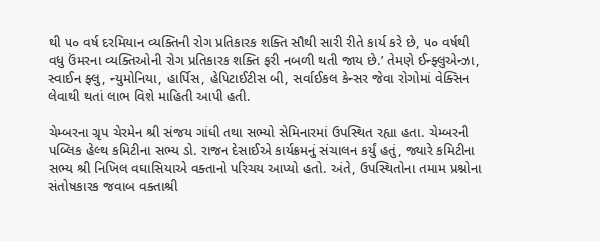થી ૫૦ વર્ષ દરમિયાન વ્યક્તિની રોગ પ્રતિકારક શક્તિ સૌથી સારી રીતે કાર્ય કરે છે, ૫૦ વર્ષથી વધુ ઉંમરના વ્યક્તિઓની રોગ પ્રતિકારક શક્તિ ફરી નબળી થતી જાય છે.’ તેમણે ઈન્ફ્લુએન્ઝા, સ્વાઈન ફ્લુ, ન્યુમોનિયા, હાર્પિસ, હેપિટાઈટીસ બી, સર્વાઈકલ કેન્સર જેવા રોગોમાં વેક્સિન લેવાથી થતાં લાભ વિશે માહિતી આપી હતી.

ચેમ્બરના ગ્રૃપ ચેરમેન શ્રી સંજય ગાંધી તથા સભ્યો સેમિનારમાં ઉપસ્થિત રહ્યા હતા. ચેમ્બરની પબ્લિક હેલ્થ કમિટીના સભ્ય ડો. રાજન દેસાઈએ કાર્યક્રમનું સંચાલન કર્યું હતું, જ્યારે કમિટીના સભ્ય શ્રી નિખિલ વઘાસિયાએ વક્તાનો પરિચય આપ્યો હતો. અંતે, ઉપસ્થિતોના તમામ પ્રશ્નોના સંતોષકારક જવાબ વક્તાશ્રી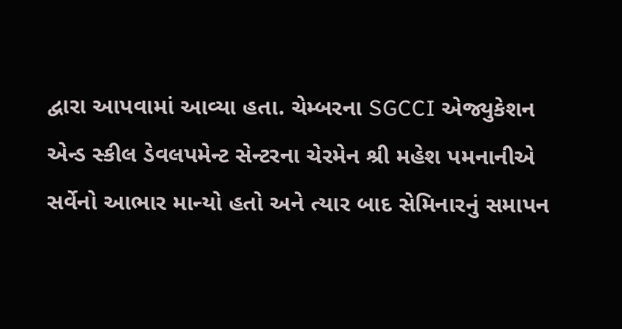દ્વારા આપવામાં આવ્યા હતા. ચેમ્બરના SGCCI એજ્યુકેશન એન્ડ સ્કીલ ડેવલપમેન્ટ સેન્ટરના ચેરમેન શ્રી મહેશ પમનાનીએ સર્વેનો આભાર માન્યો હતો અને ત્યાર બાદ સેમિનારનું સમાપન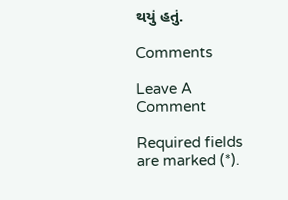થયું હતું.

Comments

Leave A Comment

Required fields are marked (*).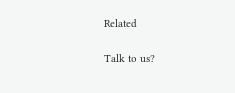Related

Talk to us?